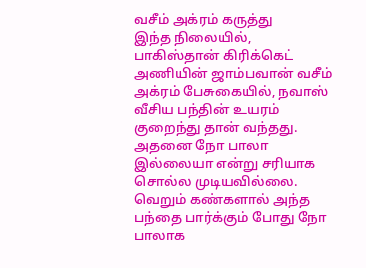வசீம் அக்ரம் கருத்து
இந்த நிலையில், பாகிஸ்தான் கிரிக்கெட் அணியின் ஜாம்பவான் வசீம் அக்ரம் பேசுகையில், நவாஸ் வீசிய பந்தின் உயரம் குறைந்து தான் வந்தது. அதனை நோ பாலா இல்லையா என்று சரியாக சொல்ல முடியவில்லை. வெறும் கண்களால் அந்த பந்தை பார்க்கும் போது நோ பாலாக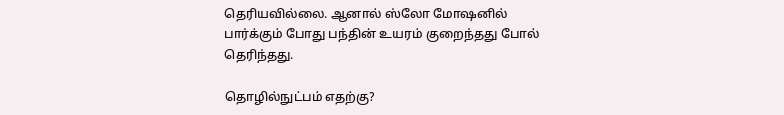தெரியவில்லை. ஆனால் ஸ்லோ மோஷனில் பார்க்கும் போது பந்தின் உயரம் குறைந்தது போல் தெரிந்தது.

தொழில்நுட்பம் எதற்கு?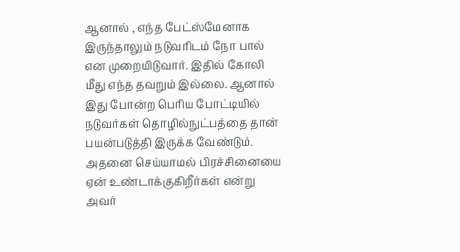ஆனால் , எந்த பேட்ஸ்மேனாக இருந்தாலும் நடுவரிடம் நோ பால் என முறையிடுவார். இதில் கோலி மீது எந்த தவறும் இல்லை. ஆனால் இது போன்ற பெரிய போட்டியில் நடுவர்கள் தொழில்நுட்பத்தை தான் பயன்படுத்தி இருக்க வேண்டும். அதனை செய்யாமல் பிரச்சினையை ஏன் உண்டாக்குகிறீர்கள் என்று அவர்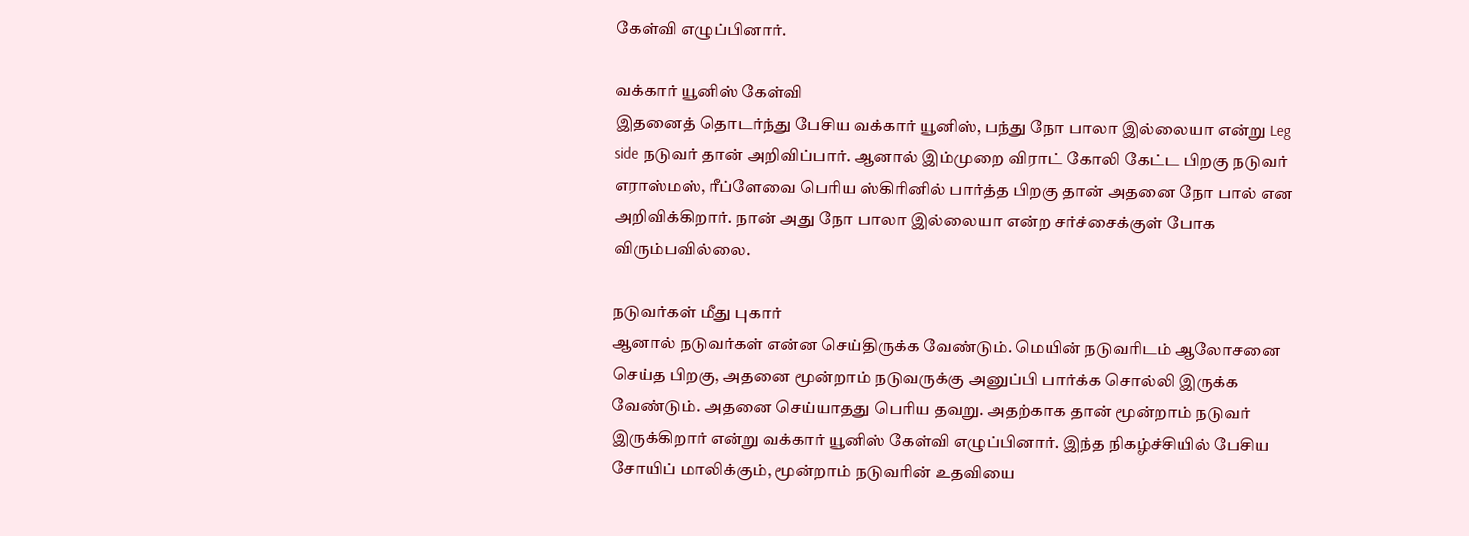கேள்வி எழுப்பினார்.

வக்கார் யூனிஸ் கேள்வி
இதனைத் தொடர்ந்து பேசிய வக்கார் யூனிஸ், பந்து நோ பாலா இல்லையா என்று Leg side நடுவர் தான் அறிவிப்பார். ஆனால் இம்முறை விராட் கோலி கேட்ட பிறகு நடுவர் எராஸ்மஸ், ரீப்ளேவை பெரிய ஸ்கிரினில் பார்த்த பிறகு தான் அதனை நோ பால் என அறிவிக்கிறார். நான் அது நோ பாலா இல்லையா என்ற சர்ச்சைக்குள் போக விரும்பவில்லை.

நடுவர்கள் மீது புகார்
ஆனால் நடுவர்கள் என்ன செய்திருக்க வேண்டும். மெயின் நடுவரிடம் ஆலோசனை செய்த பிறகு, அதனை மூன்றாம் நடுவருக்கு அனுப்பி பார்க்க சொல்லி இருக்க வேண்டும். அதனை செய்யாதது பெரிய தவறு. அதற்காக தான் மூன்றாம் நடுவர் இருக்கிறார் என்று வக்கார் யூனிஸ் கேள்வி எழுப்பினார். இந்த நிகழ்ச்சியில் பேசிய சோயிப் மாலிக்கும், மூன்றாம் நடுவரின் உதவியை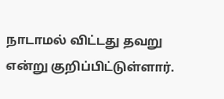நாடாமல் விட்டது தவறு என்று குறிப்பிட்டுள்ளார்.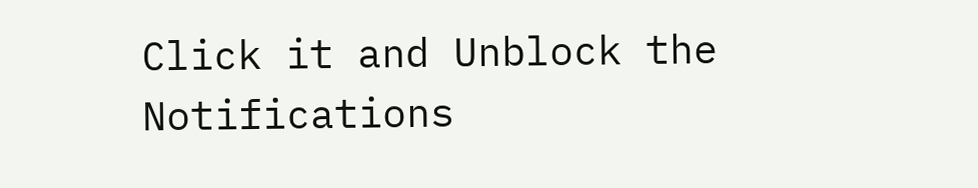Click it and Unblock the Notifications